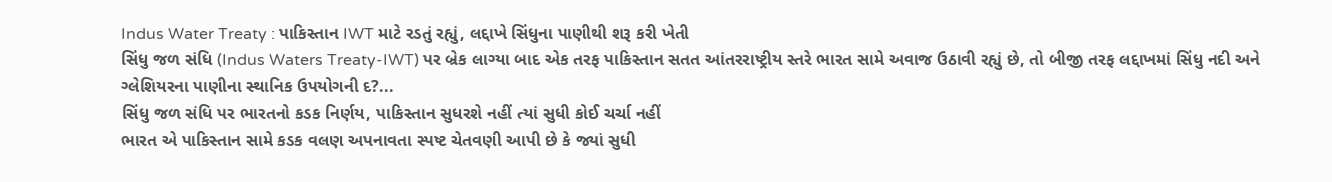Indus Water Treaty : પાકિસ્તાન IWT માટે રડતું રહ્યું, લદ્દાખે સિંધુના પાણીથી શરૂ કરી ખેતી
સિંધુ જળ સંધિ (Indus Waters Treaty-IWT) પર બ્રેક લાગ્યા બાદ એક તરફ પાકિસ્તાન સતત આંતરરાષ્ટ્રીય સ્તરે ભારત સામે અવાજ ઉઠાવી રહ્યું છે, તો બીજી તરફ લદ્દાખમાં સિંધુ નદી અને ગ્લેશિયરના પાણીના સ્થાનિક ઉપયોગની દ?...
સિંધુ જળ સંધિ પર ભારતનો કડક નિર્ણય, પાકિસ્તાન સુધરશે નહીં ત્યાં સુધી કોઈ ચર્ચા નહીં
ભારત એ પાકિસ્તાન સામે કડક વલણ અપનાવતા સ્પષ્ટ ચેતવણી આપી છે કે જ્યાં સુધી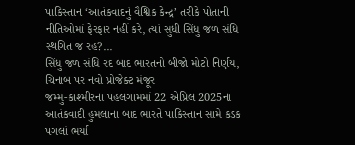પાકિસ્તાન ‘આતંકવાદનું વૈશ્વિક કેન્દ્ર’ તરીકે પોતાની નીતિઓમાં ફેરફાર નહીં કરે, ત્યાં સુધી સિંધુ જળ સંધિ સ્થગિત જ રહ?...
સિંધુ જળ સંધિ રદ બાદ ભારતનો બીજો મોટો નિર્ણય, ચિનાબ પર નવો પ્રોજેક્ટ મંજૂર
જમ્મુ-કાશ્મીરના પહલગામમાં 22 એપ્રિલ 2025ના આતંકવાદી હુમલાના બાદ ભારતે પાકિસ્તાન સામે કડક પગલાં ભર્યા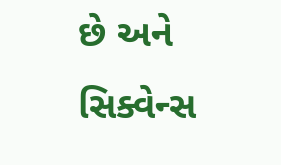છે અને સિક્વેન્સ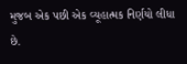મુજબ એક પછી એક વ્યૂહાત્મક નિર્ણયો લીધા છે.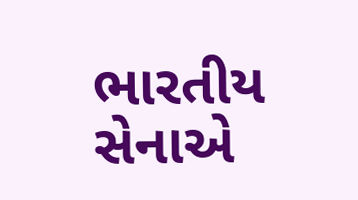ભારતીય સેનાએ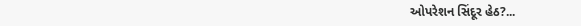ઓપરેશન સિંદૂર હેઠ?...